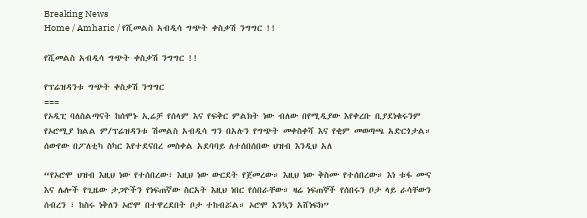Breaking News
Home / Amharic / የሺመልስ አብዲሳ ግጭት ቀስቃሽ ንግግር !!

የሺመልስ አብዲሳ ግጭት ቀስቃሽ ንግግር !!

የፕሬዝዳንቱ ግጭት ቀስቃሽ ንግግር
===
የኦዲፒ ባለስልጣናት ከሰሞኑ ኢሬቻ የሰላም እና የፍቅር ምልክት ነው ብለው በየሚዲያው እየቀረቡ ቢያደነቁሩንም የኦሮሚያ ክልል ም/ፕሬዝዳንቱ ሽመልስ አብዲሳ ግን በአሉን የግጭት መቀስቀሻ እና የቂም መወጣጫ አድርጎታል። ሰውየው በፖለቲካ ስካር እየተደናበረ መስቀል አደባባይ ለተሰበሰበው ህዝብ እንዲህ አለ

“የኦሮሞ ህዝብ እዚህ ነው የተሰበረው፣ እዚህ ነው ውርደት የጀመረው። እዚህ ነው ቅስሙ የተሰበረው። እነ ቱፋ ሙና እና ሌሎች የጊዜው ታጋዮችን የነፍጠኛው ስርአት እዚህ ነበር የሰበራቸው። ዛሬ ነፍጠኞች የሰበሩን ቦታ ላይ ራሳቸውን ሰብረን ፣ ከስሩ ነቅለን ኦሮሞ በተዋረደበት ቦታ ተከብሯል። ኦሮሞ እንኳን አሸነፍክ”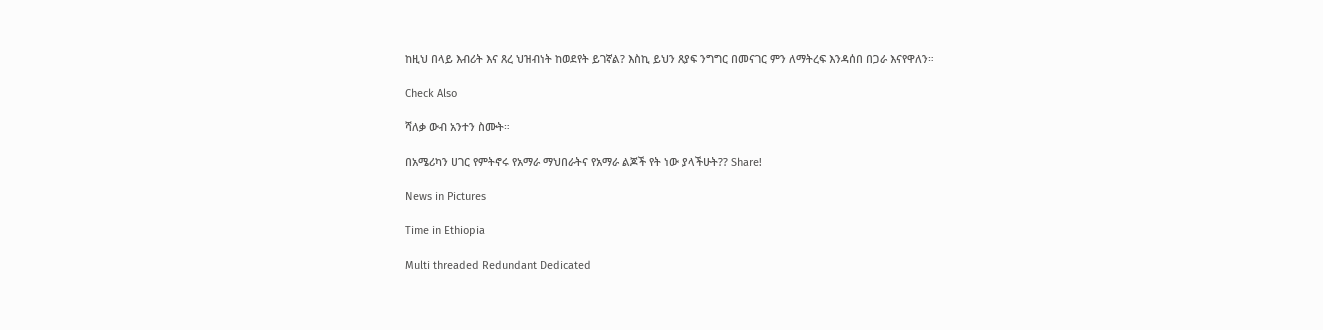ከዚህ በላይ እብሪት እና ጸረ ህዝብነት ከወደየት ይገኛል? እስኪ ይህን ጸያፍ ንግግር በመናገር ምን ለማትረፍ እንዳሰበ በጋራ እናየዋለን።

Check Also

ሻለቃ ውብ አንተን ስሙት።

በአሜሪካን ሀገር የምትኖሩ የአማራ ማህበራትና የአማራ ልጆች የት ነው ያላችሁት?? Share!

News in Pictures

Time in Ethiopia

Multi threaded Redundant Dedicated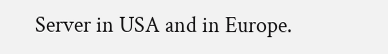Server in USA and in Europe.